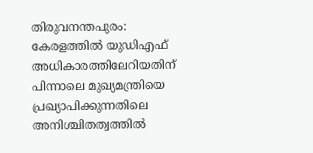തിരുവനന്തപുരം: കേരളത്തിൽ യുഡിഎഫ് അധികാരത്തിലേറിയതിന് പിന്നാലെ മുഖ്യമന്ത്രിയെ പ്രഖ്യാപിക്കുന്നതിലെ അനിശ്ചിതത്വത്തിൽ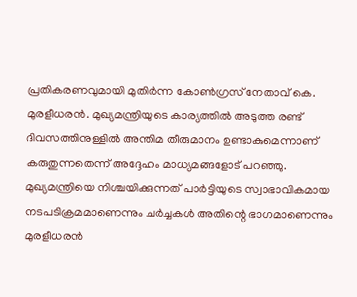പ്രതികരണവുമായി മുതിർന്ന കോൺഗ്രസ് നേതാവ് കെ. മുരളീധരൻ. മുഖ്യമന്ത്രിയുടെ കാര്യത്തിൽ അടുത്ത രണ്ട് ദിവസത്തിനുള്ളിൽ അന്തിമ തീരുമാനം ഉണ്ടാകുമെന്നാണ് കരുതുന്നതെന്ന് അദ്ദേഹം മാധ്യമങ്ങളോട് പറഞ്ഞു.
മുഖ്യമന്ത്രിയെ നിശ്ചയിക്കുന്നത് പാർട്ടിയുടെ സ്വാഭാവികമായ നടപടിക്രമമാണെന്നും ചർച്ചകൾ അതിന്റെ ഭാഗമാണെന്നും മുരളീധരൻ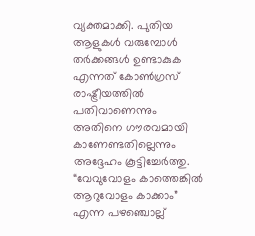വ്യക്തമാക്കി. പുതിയ ആളുകൾ വരുമ്പോൾ തർക്കങ്ങൾ ഉണ്ടാകുക എന്നത് കോൺഗ്രസ് രാഷ്ട്രീയത്തിൽ പതിവാണെന്നും അതിനെ ഗൗരവമായി കാണേണ്ടതില്ലെന്നും അദ്ദേഹം കൂട്ടിച്ചേർത്തു. “വേവുവോളം കാത്തെങ്കിൽ ആറുവോളം കാക്കാം” എന്ന പഴഞ്ചൊല്ല്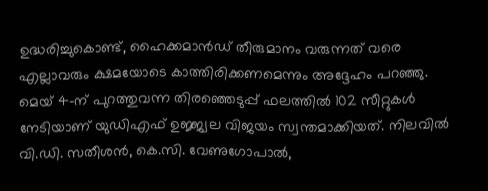ഉദ്ധരിച്ചുകൊണ്ട്, ഹൈക്കമാൻഡ് തീരുമാനം വരുന്നത് വരെ എല്ലാവരും ക്ഷമയോടെ കാത്തിരിക്കണമെന്നും അദ്ദേഹം പറഞ്ഞു.
മെയ് 4-ന് പുറത്തുവന്ന തിരഞ്ഞെടുപ്പ് ഫലത്തിൽ 102 സീറ്റുകൾ നേടിയാണ് യുഡിഎഫ് ഉജ്ജ്വല വിജയം സ്വന്തമാക്കിയത്. നിലവിൽ വി.ഡി. സതീശൻ, കെ.സി. വേണുഗോപാൽ,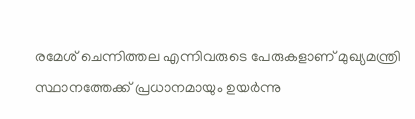രമേശ് ചെന്നിത്തല എന്നിവരുടെ പേരുകളാണ് മുഖ്യമന്ത്രി സ്ഥാനത്തേക്ക് പ്രധാനമായും ഉയർന്നു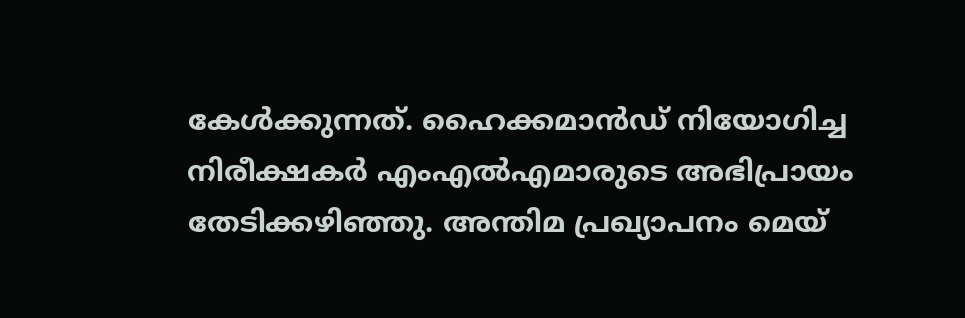കേൾക്കുന്നത്. ഹൈക്കമാൻഡ് നിയോഗിച്ച നിരീക്ഷകർ എംഎൽഎമാരുടെ അഭിപ്രായം തേടിക്കഴിഞ്ഞു. അന്തിമ പ്രഖ്യാപനം മെയ്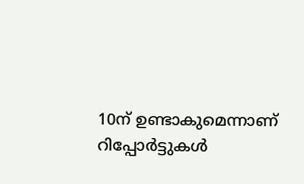10ന് ഉണ്ടാകുമെന്നാണ് റിപ്പോർട്ടുകൾ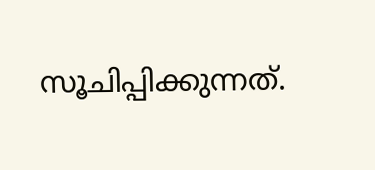സൂചിപ്പിക്കുന്നത്.